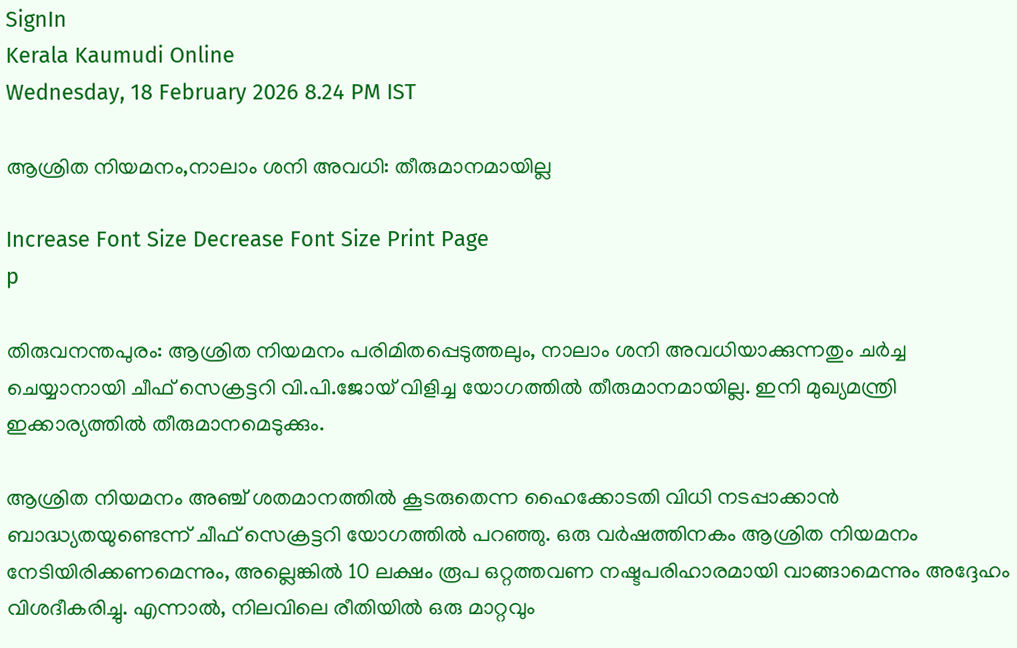SignIn
Kerala Kaumudi Online
Wednesday, 18 February 2026 8.24 PM IST

ആശ്രിത നിയമനം,നാലാം ശനി അവധി: തീരുമാനമായില്ല

Increase Font Size Decrease Font Size Print Page
p

തിരുവനന്തപുരം: ആശ്രിത നിയമനം പരിമിതപ്പെടുത്തലും, നാലാം ശനി അവധിയാക്കുന്നതും ചർച്ച ചെയ്യാനായി ചീഫ് സെക്രട്ടറി വി.പി.ജോയ് വിളിച്ച യോഗത്തിൽ തീരുമാനമായില്ല. ഇനി മുഖ്യമന്ത്രി ഇക്കാര്യത്തിൽ തീരുമാനമെടുക്കും.

ആശ്രിത നിയമനം അഞ്ച് ശതമാനത്തിൽ കൂടരുതെന്ന ഹൈക്കോടതി വിധി നടപ്പാക്കാൻ ബാദ്ധ്യതയുണ്ടെന്ന് ചീഫ് സെക്രട്ടറി യോഗത്തിൽ പറഞ്ഞു. ഒരു വർഷത്തിനകം ആശ്രിത നിയമനം നേടിയിരിക്കണമെന്നും, അല്ലെങ്കിൽ 10 ലക്ഷം രൂപ ഒറ്റത്തവണ നഷ്ടപരിഹാരമായി വാങ്ങാമെന്നും അദ്ദേഹം വിശദീകരിച്ചു. എന്നാൽ, നിലവിലെ രീതിയിൽ ഒരു മാറ്റവും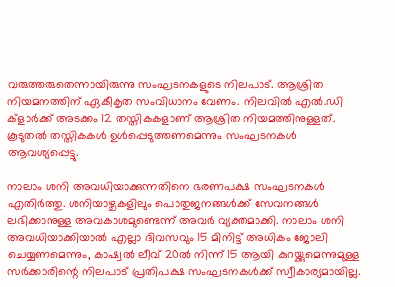വരുത്തരുതെന്നായിരുന്നു സംഘടനകളുടെ നിലപാട്. ആശ്രിത നിയമനത്തിന് ഏകീകൃത സംവിധാനം വേണം. നിലവിൽ എൽ.ഡി ക്ളാർക്ക് അടക്കം 12 തസ്തികകളാണ് ആശ്രിത നിയമത്തിനുള്ളത്. കൂടുതൽ തസ്തികകൾ ഉൾപ്പെടുത്തണമെന്നും സംഘടനകൾ ആവശ്യപ്പെട്ടു.

നാലാം ശനി അവധിയാക്കുന്നതിനെ ഭരണപക്ഷ സംഘടനകൾ എതിർത്തു. ശനിയാഴ്ചകളിലും പൊതുജനങ്ങൾക്ക് സേവനങ്ങൾ ലഭിക്കാനുള്ള അവകാശമുണ്ടെന്ന് അവർ വ്യക്തമാക്കി. നാലാം ശനി അവധിയാക്കിയാൽ എല്ലാ ദിവസവും 15 മിനിട്ട് അധികം ജോലി ചെയ്യണമെന്നും, കാഷ്വൽ ലീവ് 20ൽ നിന്ന് 15 ആയി കുറയ്ക്കുമെന്നുമുള്ള സർക്കാരിന്റെ നിലപാട് പ്രതിപക്ഷ സംഘടനകൾക്ക് സ്വീകാര്യമായില്ല.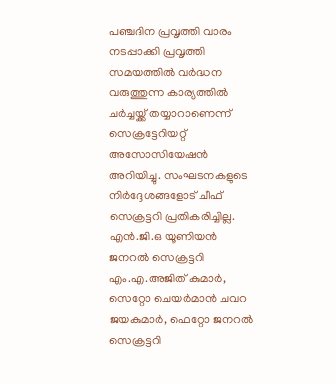പഞ്ചദിന പ്രവൃത്തി വാരം നടപ്പാക്കി പ്രവൃത്തി സമയത്തിൽ വർദ്ധന വരുത്തുന്ന കാര്യത്തിൽ ചർച്ചയ്ക്ക് തയ്യാറാണെന്ന്‌ സെക്രട്ടേറിയറ്റ് അസോസിയേഷൻ അറിയിച്ചു. സംഘടനകളുടെ നിർദ്ദേശങ്ങളോട് ചീഫ് സെക്രട്ടറി പ്രതികരിച്ചില്ല. എൻ.ജി.ഒ യൂണിയൻ ജനറൽ സെക്രട്ടറി എം.എ.അജിത് കുമാർ, സെറ്റോ ചെയർമാൻ ചവറ ജയകുമാർ, ഫെറ്റോ ജനറൽ സെക്രട്ടറി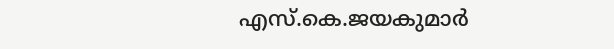എസ്.കെ.ജയകുമാർ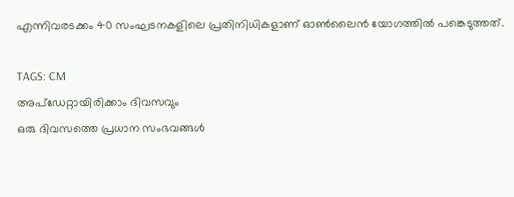എന്നിവരടക്കം 40 സംഘടനകളിലെ പ്രതിനിധികളാണ് ഓൺലൈൻ യോഗത്തിൽ പങ്കെടുത്തത്.

TAGS: CM
അപ്ഡേറ്റായിരിക്കാം ദിവസവും
ഒരു ദിവസത്തെ പ്രധാന സംഭവങ്ങൾ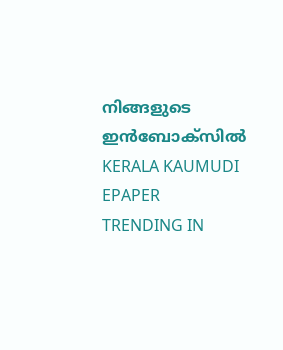നിങ്ങളുടെ ഇൻബോക്സിൽ
KERALA KAUMUDI EPAPER
TRENDING IN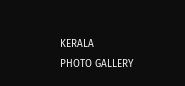KERALA
PHOTO GALLERY